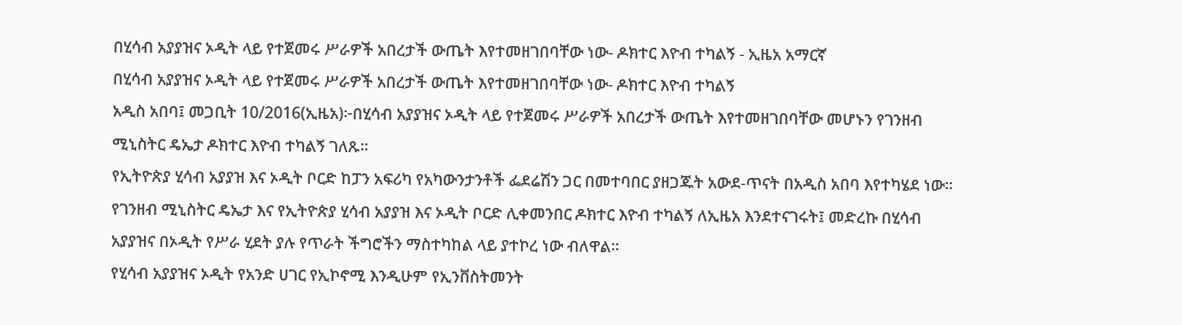በሂሳብ አያያዝና ኦዲት ላይ የተጀመሩ ሥራዎች አበረታች ውጤት እየተመዘገበባቸው ነው- ዶክተር እዮብ ተካልኝ - ኢዜአ አማርኛ
በሂሳብ አያያዝና ኦዲት ላይ የተጀመሩ ሥራዎች አበረታች ውጤት እየተመዘገበባቸው ነው- ዶክተር እዮብ ተካልኝ
አዲስ አበባ፤ መጋቢት 10/2016(ኢዜአ)፦በሂሳብ አያያዝና ኦዲት ላይ የተጀመሩ ሥራዎች አበረታች ውጤት እየተመዘገበባቸው መሆኑን የገንዘብ ሚኒስትር ዴኤታ ዶክተር እዮብ ተካልኝ ገለጹ።
የኢትዮጵያ ሂሳብ አያያዝ እና ኦዲት ቦርድ ከፓን አፍሪካ የአካውንታንቶች ፌደሬሽን ጋር በመተባበር ያዘጋጁት አውደ-ጥናት በአዲስ አበባ እየተካሄደ ነው።
የገንዘብ ሚኒስትር ዴኤታ እና የኢትዮጵያ ሂሳብ አያያዝ እና ኦዲት ቦርድ ሊቀመንበር ዶክተር እዮብ ተካልኝ ለኢዜአ እንደተናገሩት፤ መድረኩ በሂሳብ አያያዝና በኦዲት የሥራ ሂደት ያሉ የጥራት ችግሮችን ማስተካከል ላይ ያተኮረ ነው ብለዋል።
የሂሳብ አያያዝና ኦዲት የአንድ ሀገር የኢኮኖሚ እንዲሁም የኢንቨስትመንት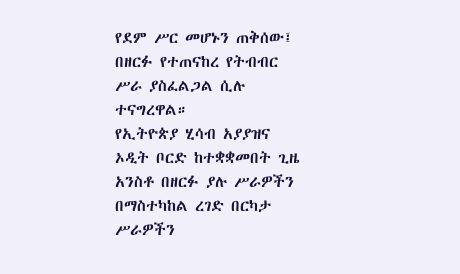የደም ሥር መሆኑን ጠቅሰው፤ በዘርፉ የተጠናከረ የትብብር ሥራ ያስፈልጋል ሲሉ ተናግረዋል።
የኢትዮጵያ ሂሳብ አያያዝና ኦዲት ቦርድ ከተቋቋመበት ጊዜ አንስቶ በዘርፉ ያሉ ሥራዎችን በማስተካከል ረገድ በርካታ ሥራዎችን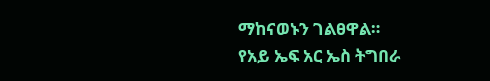ማከናወኑን ገልፀዋል።
የአይ ኤፍ አር ኤስ ትግበራ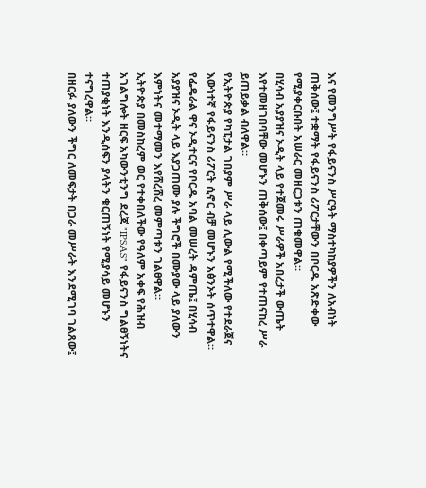እና የመንግሥት የፋይናንስ ሥርዓት ማስተካከያዎችን ለአብነት ጠቅሰው፤ ተቋማት የፋይናንስ ሪፖርታቸውን በቦርዱ አጽድቀው የሚያቀርቡበት አሠራር መዘርጋቱን ጠቁመዋል።
በሂሳብ አያያዝና ኦዲት ላይ የተጀመሩ ሥራዎች አበረታች ውጤት እየተመዘገበባቸው መሆኑን ጠቅሰው፤ በቀጣይም የተጠናከረ ሥራ ይጠይቃል ብለዋል።
የኢትዮጵያ የካፒታል ገበያም ሥራ ላይ ሊውል የሚችለው የተደራጀና እውነተኛ የፋይናንስ ሪፖርት ሲኖር ብቻ መሆኑን አፅንኦት ሰጥተዋል።
የፌዴራል ዋና ኦዲተርና የቦርዱ አባል መሠረት ዳምጤ፤ በሂሳብ አያያዝና ኦዲት ላይ እያጋጠሙ ያሉ ችግሮች በሙያው ላይ ያለውን እምነትና መተማመን እየሸረሸረ መምጣቱን ገልፀዋል።
ኢትዮጵያ በመስከረም ወር የተቀበለችው የዓለም አቀፍ የሕዝብ አገልግሎት ዘርፍ አካውንቲንግ ደረጃ "IPSAS" የፋይናንስ ግልፀኝነትና ተጠያቂነት እንዲሰፍን ያላትን ቁርጠኝነት የሚያሳይ መሆኑን ተናግረዋል።
በዘርፉ ያለውን ችግር ለመፍታት በጋራ መሥራት እንደሚገባ ገልጸው፤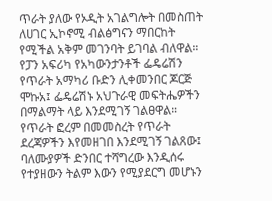ጥራት ያለው የኦዲት አገልግሎት በመስጠት ለሀገር ኢኮኖሚ ብልፅግናን ማበርከት የሚችል አቅም መገንባት ይገባል ብለዋል።
የፓን አፍሪካ የአካውንታንቶች ፌዴሬሽን የጥራት አማካሪ ቡድን ሊቀመንበር ጆርጅ ሞኩአ፤ ፌዴሬሽኑ አህጉራዊ መፍትሔዎችን በማልማት ላይ እንደሚገኝ ገልፀዋል።
የጥራት ፎረም በመመስረት የጥራት ደረጃዎችን እየመዘገበ እንደሚገኝ ገልጸው፤ ባለሙያዎች ድንበር ተሻግረው እንዲሰሩ የተያዘውን ትልም እውን የሚያደርግ መሆኑን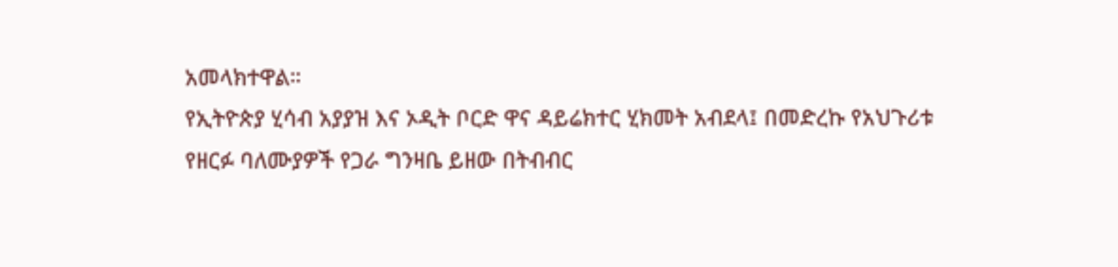አመላክተዋል።
የኢትዮጵያ ሂሳብ አያያዝ እና ኦዲት ቦርድ ዋና ዳይሬክተር ሂክመት አብደላ፤ በመድረኩ የአህጉሪቱ የዘርፉ ባለሙያዎች የጋራ ግንዛቤ ይዘው በትብብር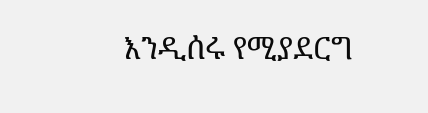እንዲሰሩ የሚያደርግ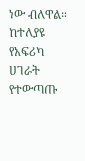ነው ብለዋል።
ከተለያዩ የአፍሪካ ሀገራት የተውጣጡ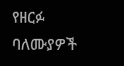የዘርፉ ባለሙያዎች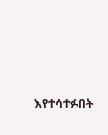እየተሳተፉበት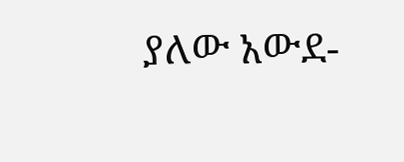ያለው አውደ-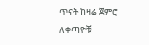ጥናት ከዛሬ ጀምሮ ለቀጣዮቹ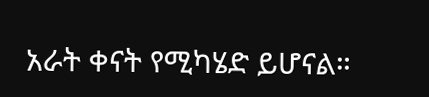አራት ቀናት የሚካሄድ ይሆናል።